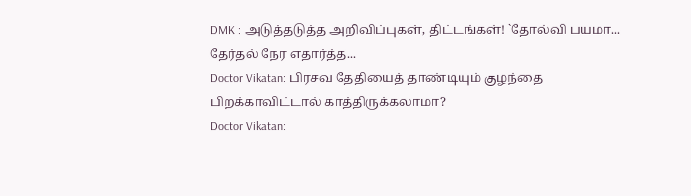DMK : அடுத்தடுத்த அறிவிப்புகள், திட்டங்கள்! `தோல்வி பயமா... தேர்தல் நேர எதார்த்த...
Doctor Vikatan: பிரசவ தேதியைத் தாண்டியும் குழந்தை பிறக்காவிட்டால் காத்திருக்கலாமா?
Doctor Vikatan: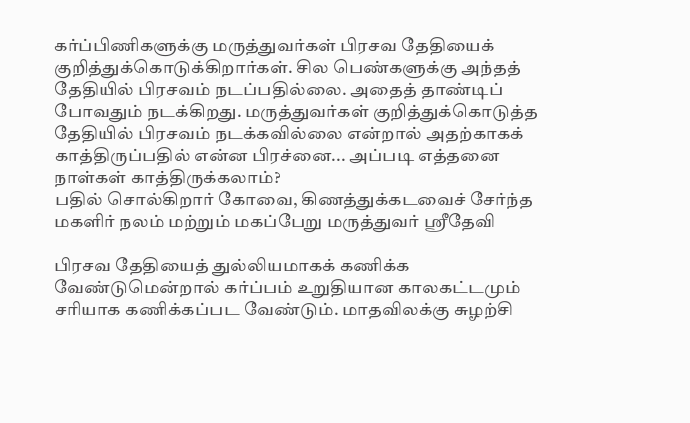கர்ப்பிணிகளுக்கு மருத்துவர்கள் பிரசவ தேதியைக் குறித்துக்கொடுக்கிறார்கள். சில பெண்களுக்கு அந்தத் தேதியில் பிரசவம் நடப்பதில்லை. அதைத் தாண்டிப் போவதும் நடக்கிறது. மருத்துவர்கள் குறித்துக்கொடுத்த தேதியில் பிரசவம் நடக்கவில்லை என்றால் அதற்காகக் காத்திருப்பதில் என்ன பிரச்னை... அப்படி எத்தனை நாள்கள் காத்திருக்கலாம்?
பதில் சொல்கிறார் கோவை, கிணத்துக்கடவைச் சேர்ந்த மகளிர் நலம் மற்றும் மகப்பேறு மருத்துவர் ஸ்ரீதேவி

பிரசவ தேதியைத் துல்லியமாகக் கணிக்க வேண்டுமென்றால் கர்ப்பம் உறுதியான காலகட்டமும் சரியாக கணிக்கப்பட வேண்டும். மாதவிலக்கு சுழற்சி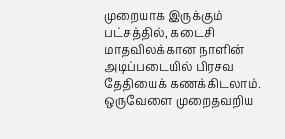முறையாக இருக்கும் பட்சத்தில், கடைசி மாதவிலக்கான நாளின் அடிப்படையில் பிரசவ தேதியைக் கணக்கிடலாம். ஒருவேளை முறைதவறிய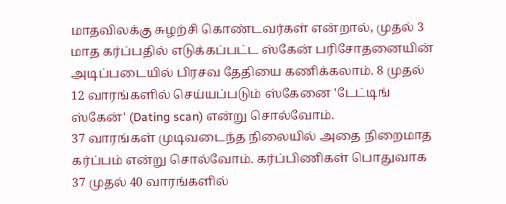மாதவிலக்கு சுழற்சி கொண்டவர்கள் என்றால், முதல் 3 மாத கர்ப்பதில் எடுக்கப்பட்ட ஸ்கேன் பரிசோதனையின் அடிப்படையில் பிரசவ தேதியை கணிக்கலாம். 8 முதல் 12 வாரங்களில் செய்யப்படும் ஸ்கேனை 'டேட்டிங் ஸ்கேன்' (Dating scan) என்று சொல்வோம்.
37 வாரங்கள் முடிவடைந்த நிலையில் அதை நிறைமாத கர்ப்பம் என்று சொல்வோம். கர்ப்பிணிகள் பொதுவாக 37 முதல் 40 வாரங்களில்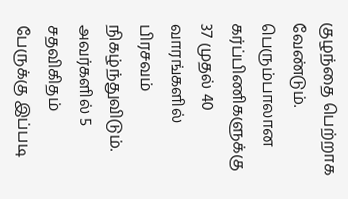குழந்தை பெற்றாக வேண்டும். பெரும்பாலான கர்ப்பிணிகளுக்கு 37 முதல் 40 வாரங்களில் பிரசவம் நிகழ்ந்துவிடும். அவர்களில் 5 சதவிகிதம் பேருக்கு இப்படி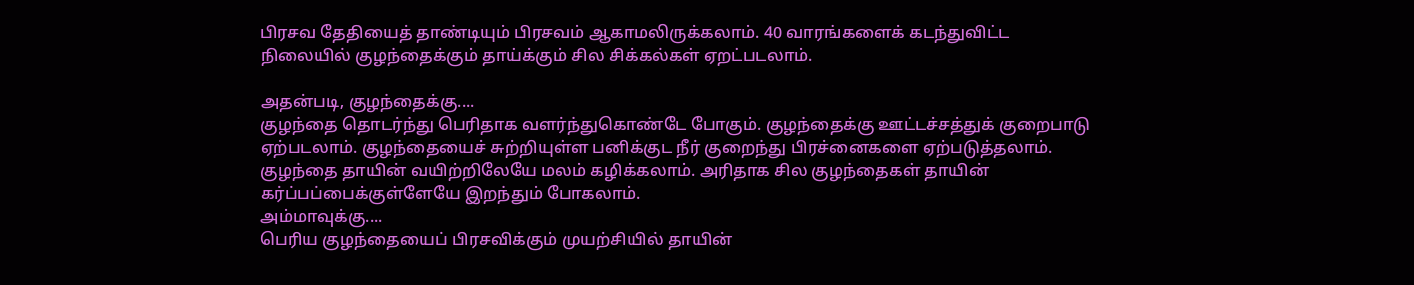பிரசவ தேதியைத் தாண்டியும் பிரசவம் ஆகாமலிருக்கலாம். 40 வாரங்களைக் கடந்துவிட்ட நிலையில் குழந்தைக்கும் தாய்க்கும் சில சிக்கல்கள் ஏறட்படலாம்.

அதன்படி, குழந்தைக்கு....
குழந்தை தொடர்ந்து பெரிதாக வளர்ந்துகொண்டே போகும். குழந்தைக்கு ஊட்டச்சத்துக் குறைபாடு ஏற்படலாம். குழந்தையைச் சுற்றியுள்ள பனிக்குட நீர் குறைந்து பிரச்னைகளை ஏற்படுத்தலாம். குழந்தை தாயின் வயிற்றிலேயே மலம் கழிக்கலாம். அரிதாக சில குழந்தைகள் தாயின் கர்ப்பப்பைக்குள்ளேயே இறந்தும் போகலாம்.
அம்மாவுக்கு....
பெரிய குழந்தையைப் பிரசவிக்கும் முயற்சியில் தாயின்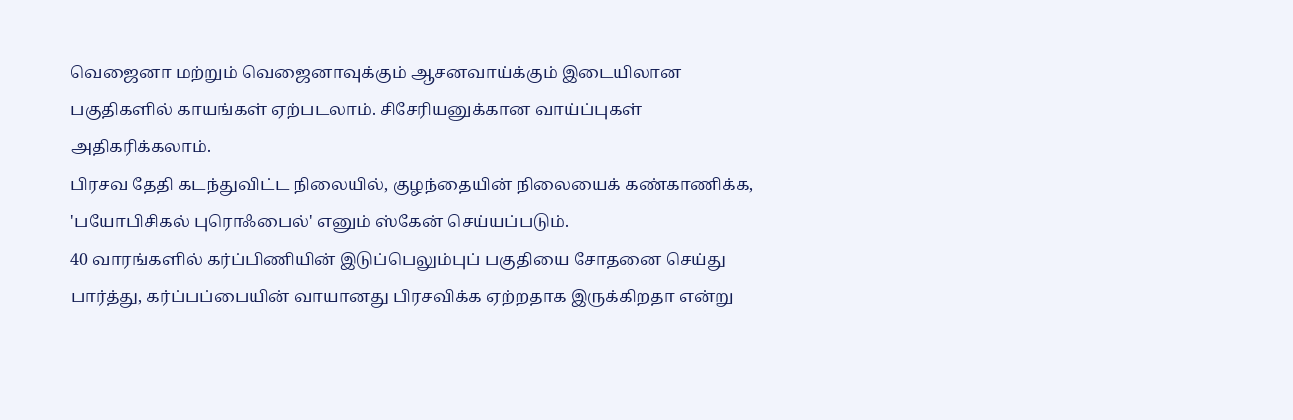வெஜைனா மற்றும் வெஜைனாவுக்கும் ஆசனவாய்க்கும் இடையிலான பகுதிகளில் காயங்கள் ஏற்படலாம். சிசேரியனுக்கான வாய்ப்புகள் அதிகரிக்கலாம்.
பிரசவ தேதி கடந்துவிட்ட நிலையில், குழந்தையின் நிலையைக் கண்காணிக்க, 'பயோபிசிகல் புரொஃபைல்' எனும் ஸ்கேன் செய்யப்படும்.
40 வாரங்களில் கர்ப்பிணியின் இடுப்பெலும்புப் பகுதியை சோதனை செய்து பார்த்து, கர்ப்பப்பையின் வாயானது பிரசவிக்க ஏற்றதாக இருக்கிறதா என்று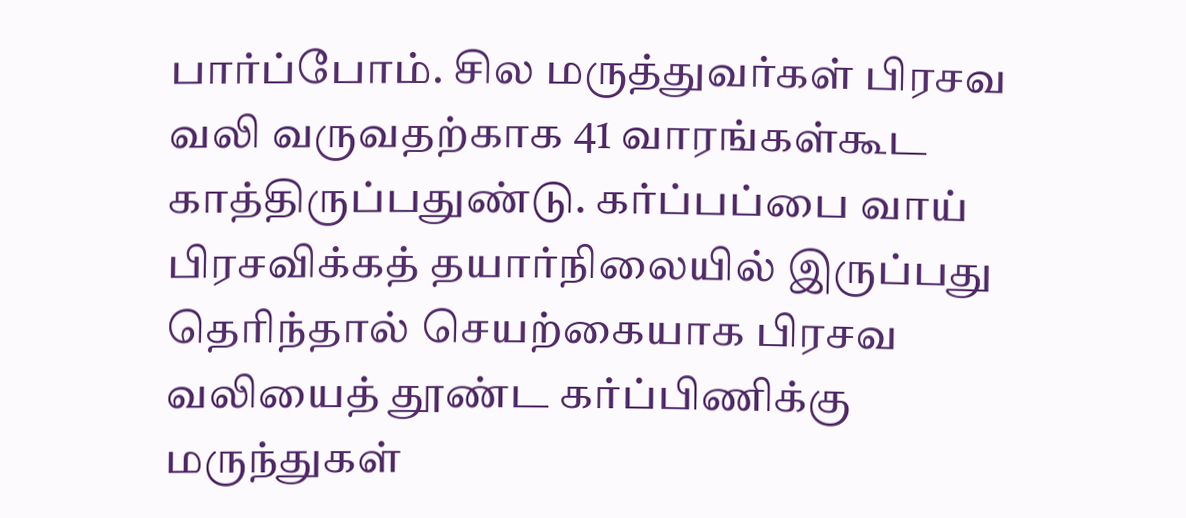பார்ப்போம். சில மருத்துவர்கள் பிரசவ வலி வருவதற்காக 41 வாரங்கள்கூட காத்திருப்பதுண்டு. கர்ப்பப்பை வாய் பிரசவிக்கத் தயார்நிலையில் இருப்பது தெரிந்தால் செயற்கையாக பிரசவ வலியைத் தூண்ட கர்ப்பிணிக்கு மருந்துகள்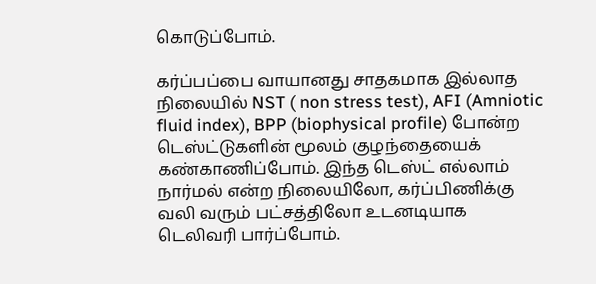கொடுப்போம்.

கர்ப்பப்பை வாயானது சாதகமாக இல்லாத நிலையில் NST ( non stress test), AFI (Amniotic fluid index), BPP (biophysical profile) போன்ற டெஸ்ட்டுகளின் மூலம் குழந்தையைக் கண்காணிப்போம். இந்த டெஸ்ட் எல்லாம் நார்மல் என்ற நிலையிலோ, கர்ப்பிணிக்கு வலி வரும் பட்சத்திலோ உடனடியாக டெலிவரி பார்ப்போம்.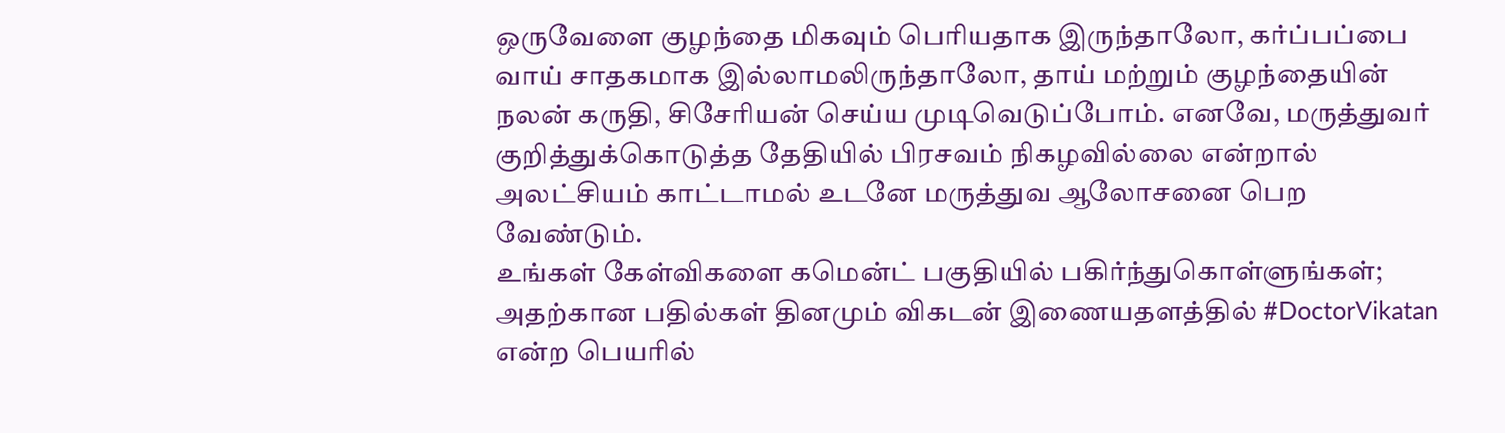ஒருவேளை குழந்தை மிகவும் பெரியதாக இருந்தாலோ, கர்ப்பப்பை வாய் சாதகமாக இல்லாமலிருந்தாலோ, தாய் மற்றும் குழந்தையின் நலன் கருதி, சிசேரியன் செய்ய முடிவெடுப்போம். எனவே, மருத்துவர் குறித்துக்கொடுத்த தேதியில் பிரசவம் நிகழவில்லை என்றால் அலட்சியம் காட்டாமல் உடனே மருத்துவ ஆலோசனை பெற வேண்டும்.
உங்கள் கேள்விகளை கமென்ட் பகுதியில் பகிர்ந்துகொள்ளுங்கள்; அதற்கான பதில்கள் தினமும் விகடன் இணையதளத்தில் #DoctorVikatan என்ற பெயரில்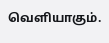வெளியாகும்.